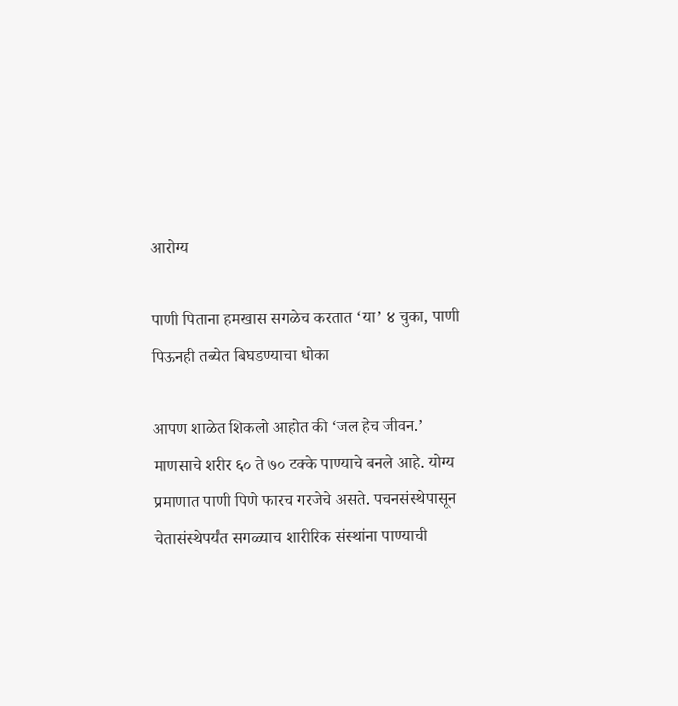आरोग्य

पाणी पिताना हमखास सगळेच करतात ‘या’ ४ चुका, पाणी पिऊनही तब्येत बिघडण्याचा धोका

आपण शाळेत शिकलो आहोत की ‘जल हेच जीवन.’ माणसाचे शरीर ६० ते ७० टक्के पाण्याचे बनले आहे. योग्य प्रमाणात पाणी पिणे फारच गरजेचे असते. पचनसंस्थेपासून चेतासंस्थेपर्यंत सगळ्याच शारीरिक संस्थांना पाण्याची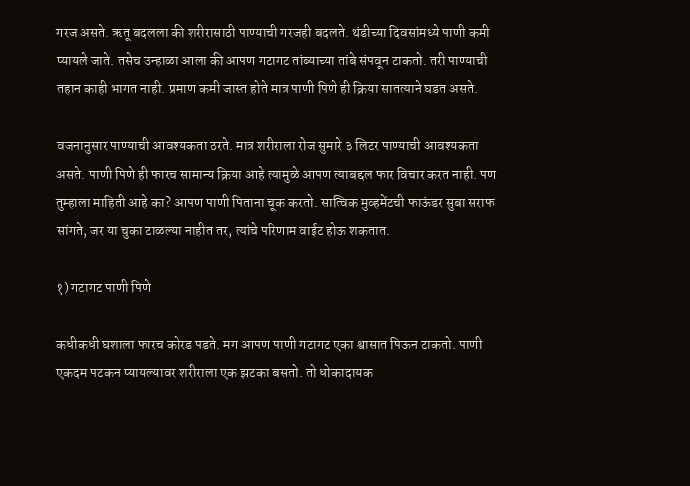गरज असते. ऋतू बदलला की शरीरासाठी पाण्याची गरजही बदलते. थंडीच्या दिवसांमध्ये पाणी कमी प्यायले जाते. तसेच उन्हाळा आला की आपण गटागट तांब्याच्या तांबे संपवून टाकतो. तरी पाण्याची तहान काही भागत नाही. प्रमाण कमी जास्त होते मात्र पाणी पिणे ही क्रिया सातत्याने घडत असते.

वजनानुसार पाण्याची आवश्यकता ठरते. मात्र शरीराला रोज सुमारे ३ लिटर पाण्याची आवश्यकता असते. पाणी पिणे ही फारच सामान्य क्रिया आहे त्यामुळे आपण त्याबद्दल फार विचार करत नाही. पण तुम्हाला माहिती आहे का? आपण पाणी पिताना चूक करतो. सात्विक मुव्हमेंटची फाऊंडर सुबा सराफ सांगते, जर या चुका टाळल्या नाहीत तर, त्यांचे परिणाम वाईट होऊ शकतात.

१) गटागट पाणी पिणे

कधीकधी घशाला फारच कोरड पडते. मग आपण पाणी गटागट एका श्वासात पिऊन टाकतो. पाणी एकदम पटकन प्यायल्यावर शरीराला एक झटका बसतो. तो धोकादायक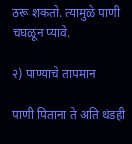ठरू शकतो. त्यामुळे पाणी चघळून प्यावे.

२) पाण्याचे तापमान

पाणी पिताना ते अति थंडही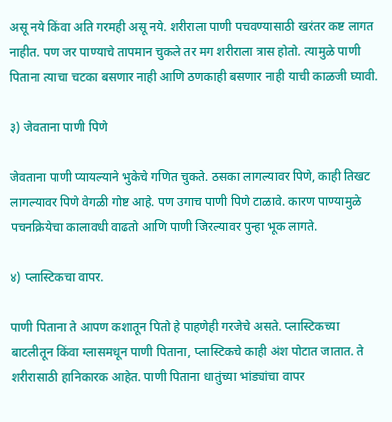असू नये किंवा अति गरमही असू नये. शरीराला पाणी पचवण्यासाठी खरंतर कष्ट लागत नाहीत. पण जर पाण्याचे तापमान चुकले तर मग शरीराला त्रास होतो. त्यामुळे पाणी पिताना त्याचा चटका बसणार नाही आणि ठणकाही बसणार नाही याची काळजी घ्यावी.

३) जेवताना पाणी पिणे

जेवताना पाणी प्यायल्याने भुकेचे गणित चुकते. ठसका लागल्यावर पिणे, काही तिखट लागल्यावर पिणे वेगळी गोष्ट आहे. पण उगाच पाणी पिणे टाळावे. कारण पाण्यामुळे पचनक्रियेचा कालावधी वाढतो आणि पाणी जिरल्यावर पुन्हा भूक लागते.

४) प्लास्टिकचा वापर.

पाणी पिताना ते आपण कशातून पितो हे पाहणेही गरजेचे असते. प्लास्टिकच्या बाटलीतून किंवा ग्लासमधून पाणी पिताना, प्लास्टिकचे काही अंश पोटात जातात. ते शरीरासाठी हानिकारक आहेत. पाणी पिताना धातुंच्या भांड्यांचा वापर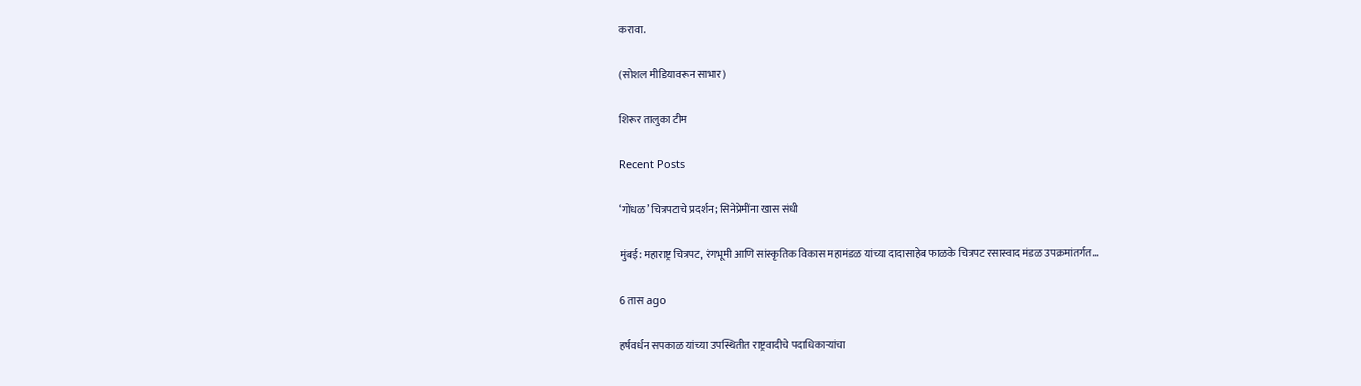करावा.

(सोशल मीडियावरून साभार)

शिरूर तालुका टीम

Recent Posts

‘गोंधळ’ चित्रपटाचे प्रदर्शन; सिनेप्रेमींना खास संधी

मुंबई: महाराष्ट्र चित्रपट, रंगभूमी आणि सांस्कृतिक विकास महामंडळ यांच्या दादासाहेब फाळके चित्रपट रसास्वाद मंडळ उपक्रमांतर्गत…

6 तास ago

हर्षवर्धन सपकाळ यांच्या उपस्थितीत राष्ट्रवादीचे पदाधिकाऱ्यांचा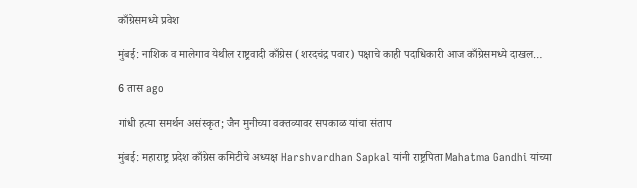काँग्रेसमध्ये प्रवेश

मुंबई: नाशिक व मालेगाव येथील राष्ट्रवादी काँग्रेस (शरदचंद्र पवार) पक्षाचे काही पदाधिकारी आज काँग्रेसमध्ये दाखल…

6 तास ago

गांधी हत्या समर्थन असंस्कृत; जैन मुनीच्या वक्तव्यावर सपकाळ यांचा संताप

मुंबई: महाराष्ट्र प्रदेश काँग्रेस कमिटीचे अध्यक्ष Harshvardhan Sapkal यांनी राष्ट्रपिता Mahatma Gandhi यांच्या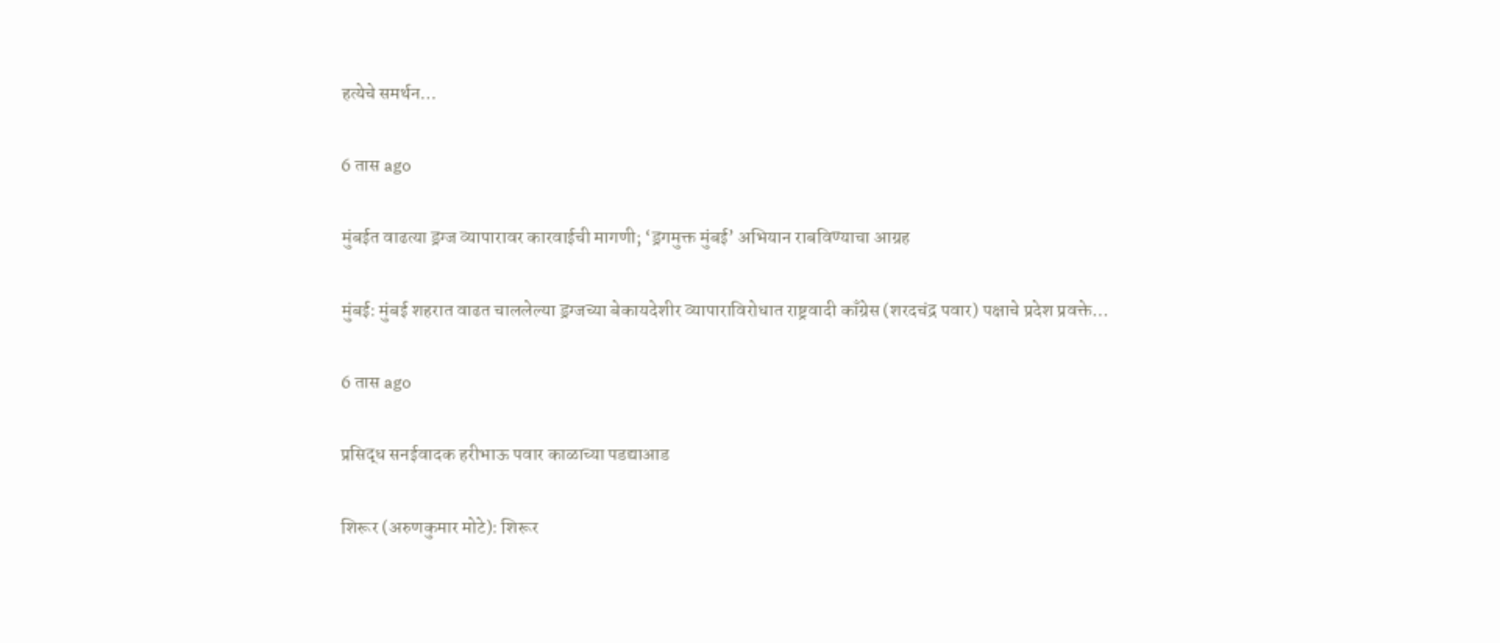हत्येचे समर्थन…

6 तास ago

मुंबईत वाढत्या ड्रग्ज व्यापारावर कारवाईची मागणी; ‘ड्रगमुक्त मुंबई’ अभियान राबविण्याचा आग्रह

मुंबई: मुंबई शहरात वाढत चाललेल्या ड्रग्जच्या बेकायदेशीर व्यापाराविरोधात राष्ट्रवादी काँग्रेस (शरदचंद्र पवार) पक्षाचे प्रदेश प्रवक्ते…

6 तास ago

प्रसिद्ध सनईवादक हरीभाऊ पवार काळाच्या पडद्याआड

शिरूर (अरुणकुमार मोटे): शिरूर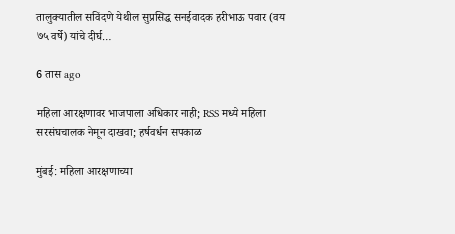तालुक्यातील सविंदणे येथील सुप्रसिद्ध सनईवादक हरीभाऊ पवार (वय ७५ वर्षे) यांचे दीर्घ…

6 तास ago

महिला आरक्षणावर भाजपाला अधिकार नाही; RSS मध्ये महिला सरसंघचालक नेमून दाखवा; हर्षवर्धन सपकाळ

मुंबई: महिला आरक्षणाच्या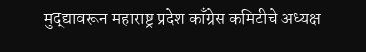मुद्द्यावरून महाराष्ट्र प्रदेश काँग्रेस कमिटीचे अध्यक्ष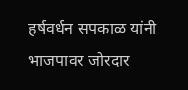हर्षवर्धन सपकाळ यांनी भाजपावर जोरदार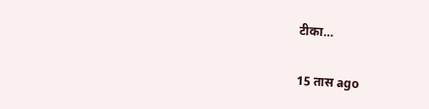टीका…

15 तास ago